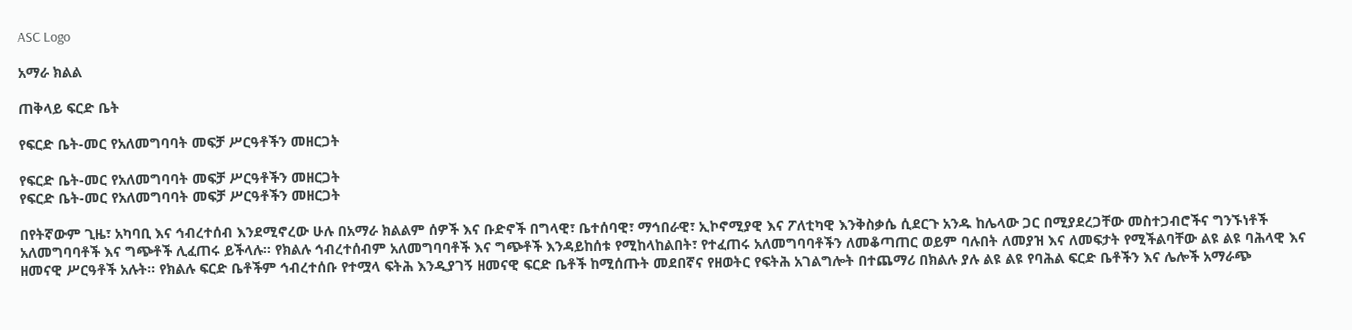ASC Logo

አማራ ክልል

ጠቅላይ ፍርድ ቤት

የፍርድ ቤት-መር የአለመግባባት መፍቻ ሥርዓቶችን መዘርጋት

የፍርድ ቤት-መር የአለመግባባት መፍቻ ሥርዓቶችን መዘርጋት
የፍርድ ቤት-መር የአለመግባባት መፍቻ ሥርዓቶችን መዘርጋት

በየትኛውም ጊዜ፣ አካባቢ እና ኅብረተሰብ እንደሚኖረው ሁሉ በአማራ ክልልም ሰዎች እና ቡድኖች በግላዊ፣ ቤተሰባዊ፣ ማኅበራዊ፣ ኢኮኖሚያዊ እና ፖለቲካዊ እንቅስቃሴ ሲደርጉ አንዱ ከሌላው ጋር በሚያደረጋቸው መስተጋብሮችና ግንኙነቶች አለመግባባቶች እና ግጭቶች ሊፈጠሩ ይችላሉ፡፡ የክልሉ ኅብረተሰብም አለመግባባቶች እና ግጭቶች እንዳይከሰቱ የሚከላከልበት፣ የተፈጠሩ አለመግባባቶችን ለመቆጣጠር ወይም ባሉበት ለመያዝ እና ለመፍታት የሚችልባቸው ልዩ ልዩ ባሕላዊ እና ዘመናዊ ሥርዓቶች አሉት፡፡ የክልሉ ፍርድ ቤቶችም ኅብረተሰቡ የተሟላ ፍትሕ እንዲያገኝ ዘመናዊ ፍርድ ቤቶች ከሚሰጡት መደበኛና የዘወትር የፍትሕ አገልግሎት በተጨማሪ በክልሉ ያሉ ልዩ ልዩ የባሕል ፍርድ ቤቶችን እና ሌሎች አማራጭ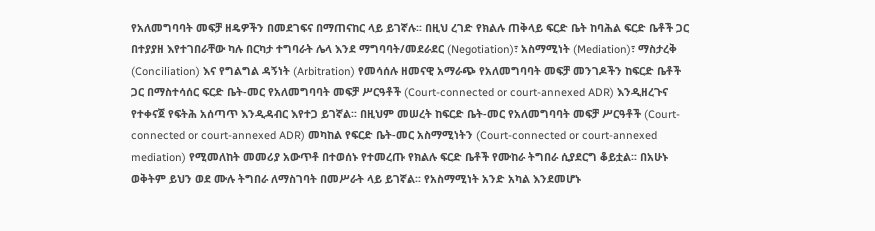የአለመግባባት መፍቻ ዘዴዎችን በመደገፍና በማጠናከር ላይ ይገኛሉ፡፡ በዚህ ረገድ የክልሉ ጠቅላይ ፍርድ ቤት ከባሕል ፍርድ ቤቶች ጋር በተያያዘ እየተገበራቸው ካሉ በርካታ ተግባራት ሌላ እንደ ማግባባት/መደራደር (Negotiation)፣ አስማሚነት (Mediation)፣ ማስታረቅ (Conciliation) እና የግልግል ዳኝነት (Arbitration) የመሳሰሉ ዘመናዊ አማራጭ የአለመግባባት መፍቻ መንገዶችን ከፍርድ ቤቶች ጋር በማስተሳሰር ፍርድ ቤት-መር የአለመግባባት መፍቻ ሥርዓቶች (Court-connected or court-annexed ADR) እንዲዘረጉና የተቀናጀ የፍትሕ አሰጣጥ እንዲዳብር እየተጋ ይገኛል፡፡ በዚህም መሠረት ከፍርድ ቤት-መር የአለመግባባት መፍቻ ሥርዓቶች (Court-connected or court-annexed ADR) መካከል የፍርድ ቤት-መር አስማሚነትን (Court-connected or court-annexed mediation) የሚመለከት መመሪያ አውጥቶ በተወሰኑ የተመረጡ የክልሉ ፍርድ ቤቶች የሙከራ ትግበራ ሲያደርግ ቆይቷል፡፡ በአሁኑ ወቅትም ይህን ወደ ሙሉ ትግበራ ለማስገባት በመሥራት ላይ ይገኛል፡፡ የአስማሚነት አንድ አካል እንደመሆኑ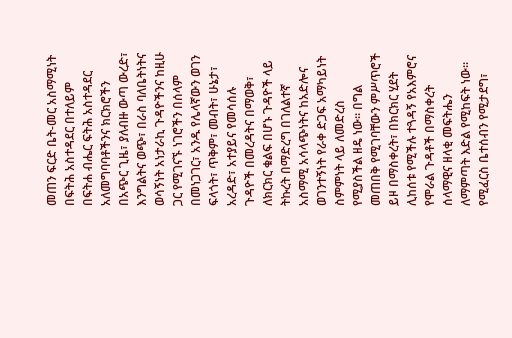መጠን ፍርድ ቤት-መር አስማሚነት በፍትሕ አስተዳደር በተለይም በፍትሐ ብሔር ፍትሕ አስተዳደር አለመግባባቶችንና ክርክሮችን በአጭር ጊዜ፣ ያለብዙ ውጣ ውረድ፣ እንግልትና ወጭ፣ በራስ ባለቤትነትና ወሳኝነት አነታራኪ ጉዳዮችንና ከዚሁ ጋር የሚገናኙ ነገሮችን በሰላም በመነጋገር፣ አንዱ የሌላኛውን ወገን ፍላጎት፣ ጥቅም፣ መብት፣ ሁኔታ፣ አረዳድ፣ አተያይና የመሳሰሉ ጉዳዮች በመረዳትና በማወቅ፣ ለክርክር ቁልፍ በሆኑ ጉዳዮች ላይ ትኩረት በማድረግ በገለልተኛ አስማሚ አሳላጭነትና ከአድሎና ወገንተኝነት የራቀ ድጋፍ አማካይነት ስምምነት ላይ ለመድረስ የሚያስችል ዘዴ ነው፡፡ በግል መጠበቅ የሚገባቸውን ምሥጥሮች ይዞ በማስቀረት፣ በክርክር ሂደት ሊከሰቱ የሚችሉ ተጓዳኝ የአእምሮና የሞራል ጉዳቶች በማስቀረት ሰላማዊና ዘላቂ መፍትሔን ለማምጣት እድል የሚከፍት ነው፡፡ የሚፈርስ ቤተሰብን የሚታደግ፣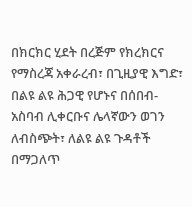በክርክር ሂደት በረጅም የክረክርና የማስረጃ አቀራረብ፣ በጊዚያዊ እግድ፣ በልዩ ልዩ ሕጋዊ የሆኑና በሰበብ-አስባብ ሊቀርቡና ሌላኛውን ወገን ለብስጭት፣ ለልዩ ልዩ ጉዳቶች በማጋለጥ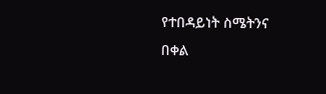የተበዳይነት ስሜትንና በቀል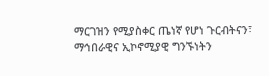ማርገዝን የሚያስቀር ጤነኛ የሆነ ጉርብትናን፣ ማኅበራዊና ኢኮኖሚያዊ ግንኙነትን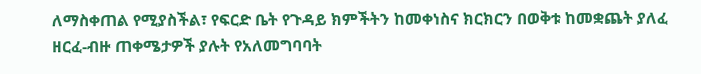ለማስቀጠል የሚያስችል፣ የፍርድ ቤት የጉዳይ ክምችትን ከመቀነስና ክርክርን በወቅቱ ከመቋጨት ያለፈ ዘርፈ-ብዙ ጠቀሜታዎች ያሉት የአለመግባባት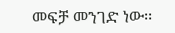መፍቻ መንገድ ነው፡፡